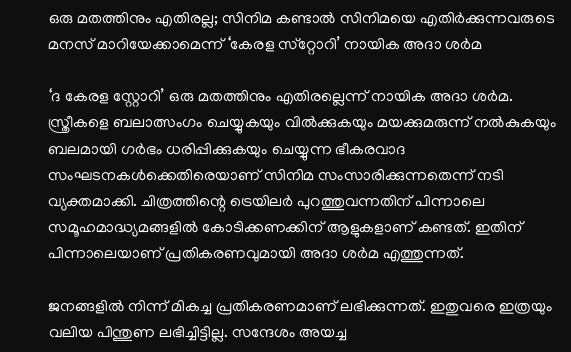ഒരു മതത്തിനും എതിരല്ല; സിനിമ കണ്ടാല്‍ സിനിമയെ എതിര്‍ക്കുന്നവരുടെ മനസ് മാറിയേക്കാമെന്ന് ‘കേരള സ്‌റ്റോറി’ നായിക അദാ ശര്‍മ

‘ദ കേരള സ്റ്റോറി’ ഒരു മതത്തിനും എതിരല്ലെന്ന് നായിക അദാ ശര്‍മ. സ്ത്രീകളെ ബലാത്സംഗം ചെയ്യുകയും വില്‍ക്കുകയും മയക്കുമരുന്ന് നല്‍കുകയും ബലമായി ഗര്‍ഭം ധരിപ്പിക്കുകയും ചെയ്യുന്ന ഭീകരവാദ സംഘടനകള്‍ക്കെതിരെയാണ് സിനിമ സംസാരിക്കുന്നതെന്ന് നടി വ്യക്തമാക്കി. ചിത്രത്തിന്റെ ട്രെയിലര്‍ പുറത്തുവന്നതിന് പിന്നാലെ സമൂഹമാദ്ധ്യമങ്ങളില്‍ കോടിക്കണക്കിന് ആളുകളാണ് കണ്ടത്. ഇതിന് പിന്നാലെയാണ് പ്രതികരണവുമായി അദാ ശര്‍മ എത്തുന്നത്.

ജനങ്ങളില്‍ നിന്ന് മികച്ച പ്രതികരണമാണ് ലഭിക്കുന്നത്. ഇതുവരെ ഇത്രയും വലിയ പിന്തുണ ലഭിച്ചിട്ടില്ല. സന്ദേശം അയച്ച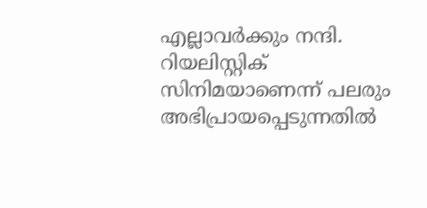എല്ലാവര്‍ക്കും നന്ദി. റിയലിസ്റ്റിക് സിനിമയാണെന്ന് പലരും അഭിപ്രായപ്പെടുന്നതില്‍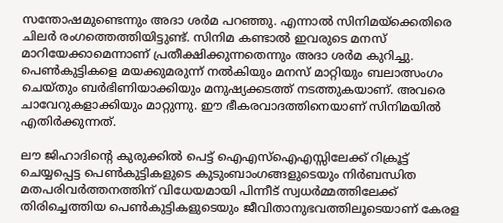സന്തോഷമുണ്ടെന്നും അദാ ശര്‍മ പറഞ്ഞു. എന്നാല്‍ സിനിമയ്ക്കെതിരെ ചിലര്‍ രംഗത്തെത്തിയിട്ടുണ്ട്. സിനിമ കണ്ടാല്‍ ഇവരുടെ മനസ് മാറിയേക്കാമെന്നാണ് പ്രതീക്ഷിക്കുന്നതെന്നും അദാ ശര്‍മ കുറിച്ചു. പെണ്‍കുട്ടികളെ മയക്കുമരുന്ന് നല്‍കിയും മനസ് മാറ്റിയും ബലാത്സംഗം ചെയ്തും ബര്‍ഭിണിയാക്കിയും മനുഷ്യക്കടത്ത് നടത്തുകയാണ്. അവരെ ചാവേറുകളാക്കിയും മാറ്റുന്നു. ഈ ഭീകരവാദത്തിനെയാണ് സിനിമയില്‍ എതിര്‍ക്കുന്നത്.

ലൗ ജിഹാദിന്റെ കുരുക്കില്‍ പെട്ട് ഐഎസ്ഐഎസ്സിലേക്ക് റിക്രൂട്ട് ചെയ്യപ്പെട്ട പെണ്‍കുട്ടികളുടെ കുടുംബാംഗങ്ങളുടെയും നിര്‍ബന്ധിത മതപരിവര്‍ത്തനത്തിന് വിധേയമായി പിന്നീട് സ്വധര്‍മ്മത്തിലേക്ക് തിരിച്ചെത്തിയ പെണ്‍കുട്ടികളുടെയും ജീവിതാനുഭവത്തിലൂടെയാണ് കേരള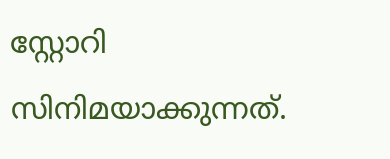സ്റ്റോറി സിനിമയാക്കുന്നത്.